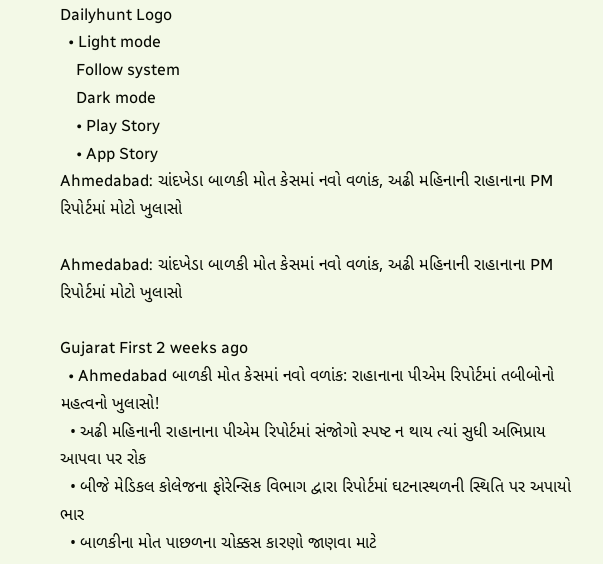Dailyhunt Logo
  • Light mode
    Follow system
    Dark mode
    • Play Story
    • App Story
Ahmedabad: ચાંદખેડા બાળકી મોત કેસમાં નવો વળાંક, અઢી મહિનાની રાહાનાના PM રિપોર્ટમાં મોટો ખુલાસો

Ahmedabad: ચાંદખેડા બાળકી મોત કેસમાં નવો વળાંક, અઢી મહિનાની રાહાનાના PM રિપોર્ટમાં મોટો ખુલાસો

Gujarat First 2 weeks ago
  • Ahmedabad બાળકી મોત કેસમાં નવો વળાંક: રાહાનાના પીએમ રિપોર્ટમાં તબીબોનો મહત્વનો ખુલાસો!
  • અઢી મહિનાની રાહાનાના પીએમ રિપોર્ટમાં સંજોગો સ્પષ્ટ ન થાય ત્યાં સુધી અભિપ્રાય આપવા પર રોક
  • બીજે મેડિકલ કોલેજના ફોરેન્સિક વિભાગ દ્વારા રિપોર્ટમાં ઘટનાસ્થળની સ્થિતિ પર અપાયો ભાર
  • બાળકીના મોત પાછળના ચોક્કસ કારણો જાણવા માટે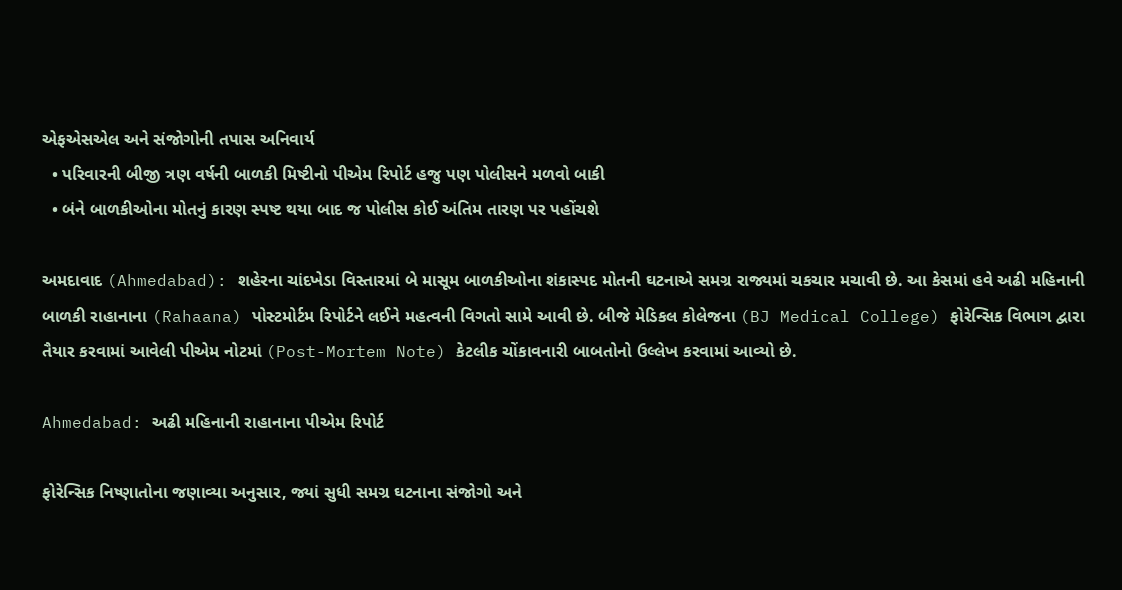એફએસએલ અને સંજોગોની તપાસ અનિવાર્ય
  • પરિવારની બીજી ત્રણ વર્ષની બાળકી મિષ્ટીનો પીએમ રિપોર્ટ હજુ પણ પોલીસને મળવો બાકી
  • બંને બાળકીઓના મોતનું કારણ સ્પષ્ટ થયા બાદ જ પોલીસ કોઈ અંતિમ તારણ પર પહોંચશે

અમદાવાદ (Ahmedabad): શહેરના ચાંદખેડા વિસ્તારમાં બે માસૂમ બાળકીઓના શંકાસ્પદ મોતની ઘટનાએ સમગ્ર રાજ્યમાં ચકચાર મચાવી છે. આ કેસમાં હવે અઢી મહિનાની બાળકી રાહાનાના (Rahaana) પોસ્ટમોર્ટમ રિપોર્ટને લઈને મહત્વની વિગતો સામે આવી છે. બીજે મેડિકલ કોલેજના (BJ Medical College) ફોરેન્સિક વિભાગ દ્વારા તૈયાર કરવામાં આવેલી પીએમ નોટમાં (Post-Mortem Note) કેટલીક ચોંકાવનારી બાબતોનો ઉલ્લેખ કરવામાં આવ્યો છે.

Ahmedabad: અઢી મહિનાની રાહાનાના પીએમ રિપોર્ટ

ફોરેન્સિક નિષ્ણાતોના જણાવ્યા અનુસાર, જ્યાં સુધી સમગ્ર ઘટનાના સંજોગો અને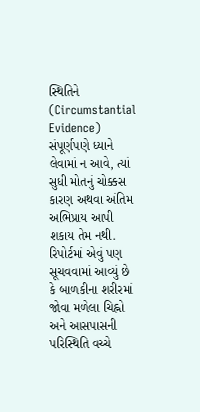સ્થિતિને (Circumstantial Evidence) સંપૂર્ણપણે ધ્યાને લેવામાં ન આવે, ત્યાં સુધી મોતનું ચોક્કસ કારણ અથવા અંતિમ અભિપ્રાય આપી શકાય તેમ નથી. રિપોર્ટમાં એવું પણ સૂચવવામાં આવ્યું છે કે બાળકીના શરીરમાં જોવા મળેલા ચિહ્નો અને આસપાસની પરિસ્થિતિ વચ્ચે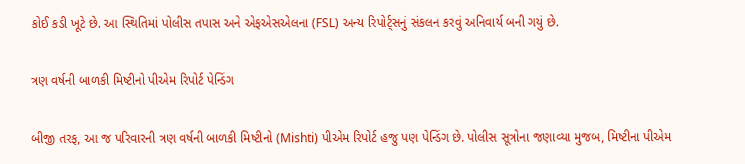કોઈ કડી ખૂટે છે. આ સ્થિતિમાં પોલીસ તપાસ અને એફએસએલના (FSL) અન્ય રિપોર્ટ્સનું સંકલન કરવું અનિવાર્ય બની ગયું છે.

ત્રણ વર્ષની બાળકી મિષ્ટીનો પીએમ રિપોર્ટ પેન્ડિંગ

બીજી તરફ, આ જ પરિવારની ત્રણ વર્ષની બાળકી મિષ્ટીનો (Mishti) પીએમ રિપોર્ટ હજુ પણ પેન્ડિંગ છે. પોલીસ સૂત્રોના જણાવ્યા મુજબ, મિષ્ટીના પીએમ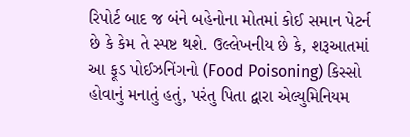રિપોર્ટ બાદ જ બંને બહેનોના મોતમાં કોઈ સમાન પેટર્ન છે કે કેમ તે સ્પષ્ટ થશે. ઉલ્લેખનીય છે કે, શરૂઆતમાં આ ફૂડ પોઈઝનિંગનો (Food Poisoning) કિસ્સો હોવાનું મનાતું હતું, પરંતુ પિતા દ્વારા એલ્યુમિનિયમ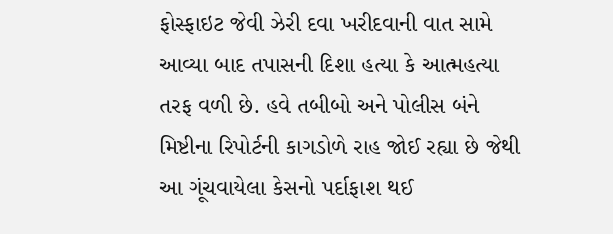ફોસ્ફાઇટ જેવી ઝેરી દવા ખરીદવાની વાત સામે આવ્યા બાદ તપાસની દિશા હત્યા કે આત્મહત્યા તરફ વળી છે. હવે તબીબો અને પોલીસ બંને મિષ્ટીના રિપોર્ટની કાગડોળે રાહ જોઈ રહ્યા છે જેથી આ ગૂંચવાયેલા કેસનો પર્દાફાશ થઈ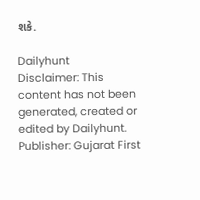શકે.

Dailyhunt
Disclaimer: This content has not been generated, created or edited by Dailyhunt. Publisher: Gujarat First